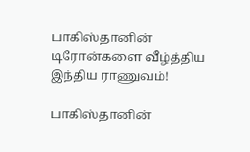பாகிஸ்தானின் டிரோன்களை வீழ்த்திய இந்திய ராணுவம்!

பாகிஸ்தானின்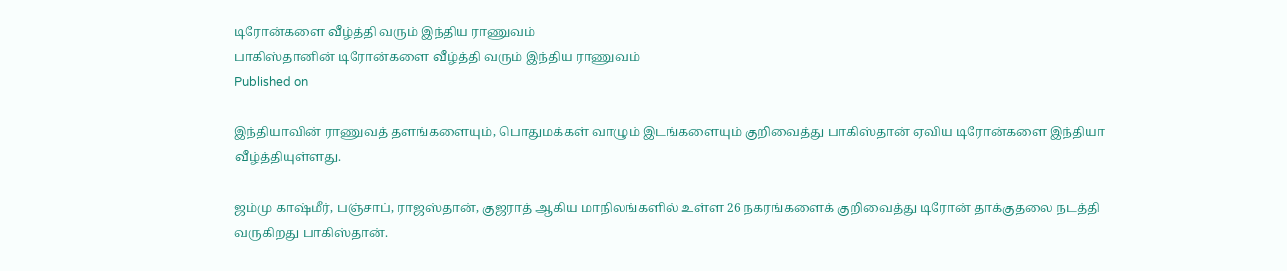டிரோன்களை வீழ்த்தி வரும் இந்திய ராணுவம்
பாகிஸ்தானின் டிரோன்களை வீழ்த்தி வரும் இந்திய ராணுவம்
Published on

இந்தியாவின் ராணுவத் தளங்களையும், பொதுமக்கள் வாழும் இடங்களையும் குறிவைத்து பாகிஸ்தான் ஏவிய டிரோன்களை இந்தியா வீழ்த்தியுள்ளது.

ஜம்மு காஷ்மீர், பஞ்சாப், ராஜஸ்தான், குஜராத் ஆகிய மாநிலங்களில் உள்ள 26 நகரங்களைக் குறிவைத்து டிரோன் தாக்குதலை நடத்தி வருகிறது பாகிஸ்தான்.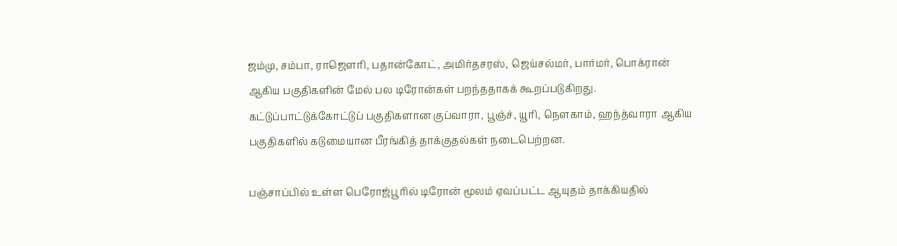ஜம்மு, சம்பா, ராஜௌரி, பதான்கோட், அமிர்தசரஸ், ஜெய்சல்மர், பார்மர், பொக்ரான் ஆகிய பகுதிகளின் மேல் பல டிரோன்கள் பறந்ததாகக் கூறப்படுகிறது. கட்டுப்பாட்டுக்கோட்டுப் பகுதிகளான குப்வாரா, பூஞ்ச், யூரி, நௌகாம், ஹந்த்வாரா ஆகிய பகுதிகளில் கடுமையான பீரங்கித் தாக்குதல்கள் நடைபெற்றன.

பஞ்சாப்பில் உள்ள பெரோஜ்பூரில் டிரோன் மூலம் ஏவப்பட்ட ஆயுதம் தாக்கியதில்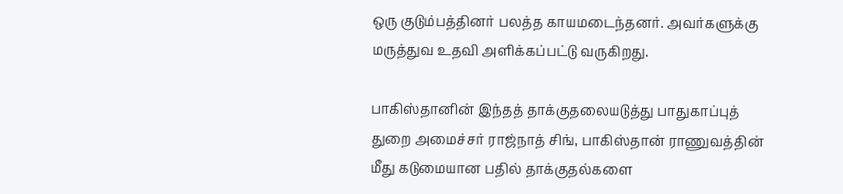ஒரு குடும்பத்தினர் பலத்த காயமடைந்தனர். அவர்களுக்கு மருத்துவ உதவி அளிக்கப்பட்டு வருகிறது.

பாகிஸ்தானின் இந்தத் தாக்குதலையடுத்து பாதுகாப்புத் துறை அமைச்சர் ராஜ்நாத் சிங், பாகிஸ்தான் ராணுவத்தின் மீது கடுமையான பதில் தாக்குதல்களை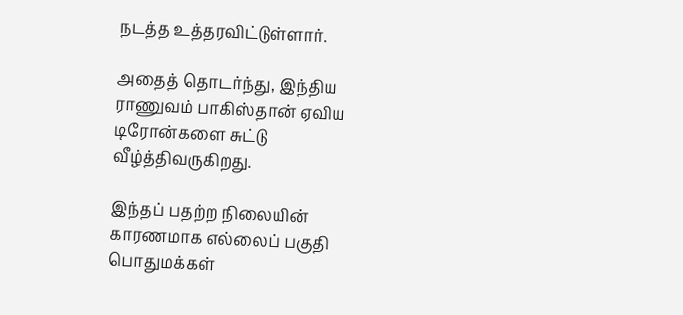நடத்த உத்தரவிட்டுள்ளார்.

அதைத் தொடர்ந்து, இந்திய ராணுவம் பாகிஸ்தான் ஏவிய டிரோன்களை சுட்டு வீழ்த்திவருகிறது.

இந்தப் பதற்ற நிலையின் காரணமாக எல்லைப் பகுதி பொதுமக்கள்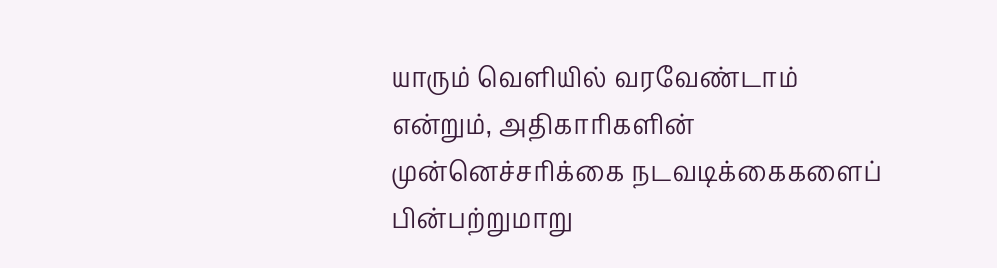யாரும் வெளியில் வரவேண்டாம் என்றும், அதிகாரிகளின் முன்னெச்சரிக்கை நடவடிக்கைகளைப் பின்பற்றுமாறு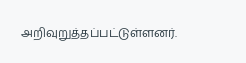அறிவுறுத்தப்பட்டுள்ளனர்.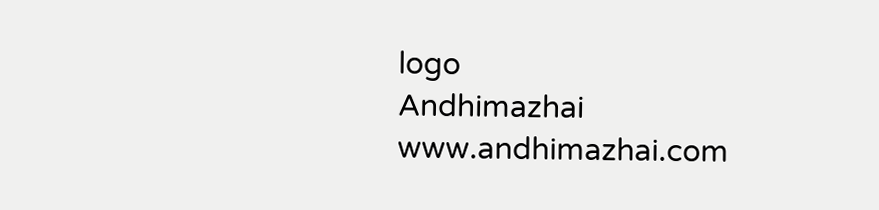logo
Andhimazhai
www.andhimazhai.com